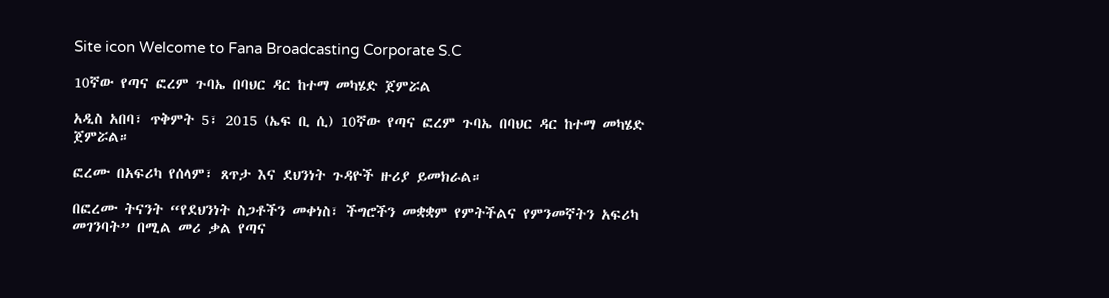Site icon Welcome to Fana Broadcasting Corporate S.C

10ኛው የጣና ፎረም ጉባኤ በባህር ዳር ከተማ መካሄድ ጀምሯል

አዲስ አበባ፣ ጥቅምት 5፣ 2015 (ኤፍ ቢ ሲ) 10ኛው የጣና ፎረም ጉባኤ በባህር ዳር ከተማ መካሄድ ጀምሯል።

ፎረሙ በአፍሪካ የሰላም፣ ጸጥታ እና ደህንነት ጉዳዮች ዙሪያ ይመክራል።

በፎረሙ ትናንት “የደህንነት ስጋቶችን መቀነስ፣ ችግሮችን መቋቋም የምትችልና የምንመኛትን አፍሪካ መገንባት” በሚል መሪ ቃል የጣና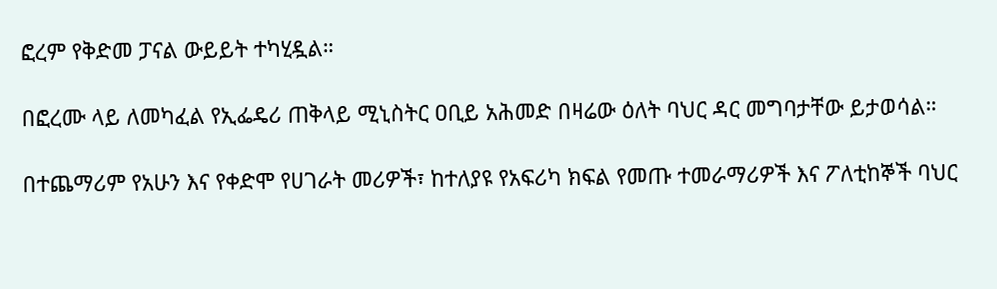ፎረም የቅድመ ፓናል ውይይት ተካሂዷል።

በፎረሙ ላይ ለመካፈል የኢፌዴሪ ጠቅላይ ሚኒስትር ዐቢይ አሕመድ በዛሬው ዕለት ባህር ዳር መግባታቸው ይታወሳል።

በተጨማሪም የአሁን እና የቀድሞ የሀገራት መሪዎች፣ ከተለያዩ የአፍሪካ ክፍል የመጡ ተመራማሪዎች እና ፖለቲከኞች ባህር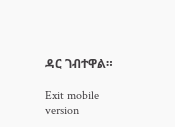ዳር ገብተዋል።

Exit mobile version